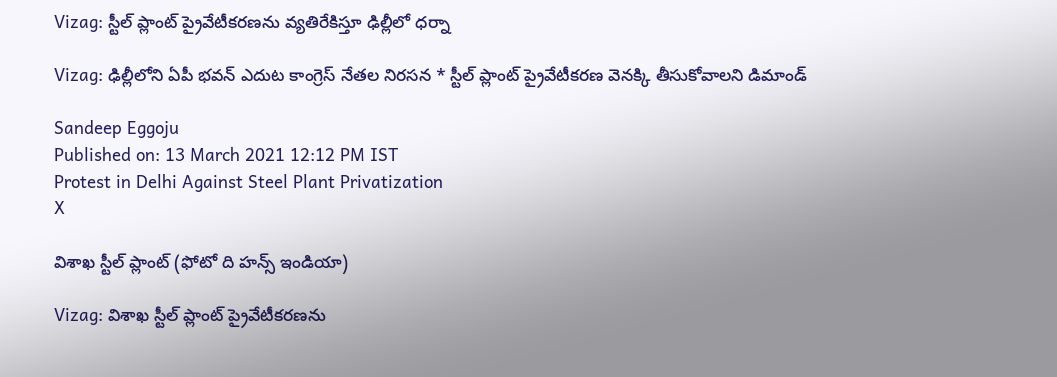Vizag: స్టీల్ ప్లాంట్ ప్రైవేటీకరణను వ్యతిరేకిస్తూ ఢిల్లీలో ధర్నా

Vizag: ఢిల్లీలోని ఏపీ భవన్ ఎదుట కాంగ్రెస్ నేతల నిరసన * స్టీల్ ప్లాంట్ ప్రైవేటీకరణ వెనక్కి తీసుకోవాలని డిమాండ్

Sandeep Eggoju
Published on: 13 March 2021 12:12 PM IST
Protest in Delhi Against Steel Plant Privatization
X

విశాఖ స్టీల్ ప్లాంట్ (ఫోటో ది హన్స్ ఇండియా)

Vizag: విశాఖ స్టీల్ ప్లాంట్ ప్రైవేటీకరణను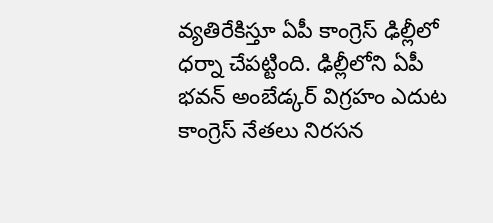వ్యతిరేకిస్తూ ఏపీ కాంగ్రెస్ ఢిల్లీలో ధర్నా చేపట్టింది. ఢిల్లీలోని ఏపీ భవన్ అంబేడ్కర్ విగ్రహం ఎదుట కాంగ్రెస్ నేతలు నిరసన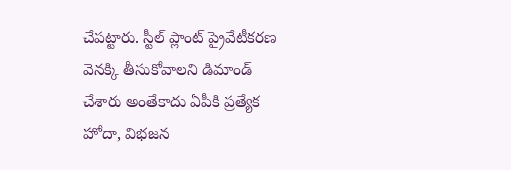చేపట్టారు. స్టీల్ ప్లాంట్ ప్రైవేటీకరణ వెనక్కి తీసుకోవాలని డిమాండ్ చేశారు అంతేకాదు ఏపీకి ప్రత్యేక హోదా, విభజన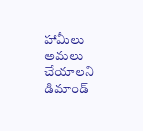హామీలు అమలు చేయాలని డిమాండ్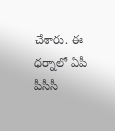చేశారు. ఈ ధర్నాలో ఏపీ పీసీసీ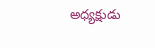అధ్యక్షుడు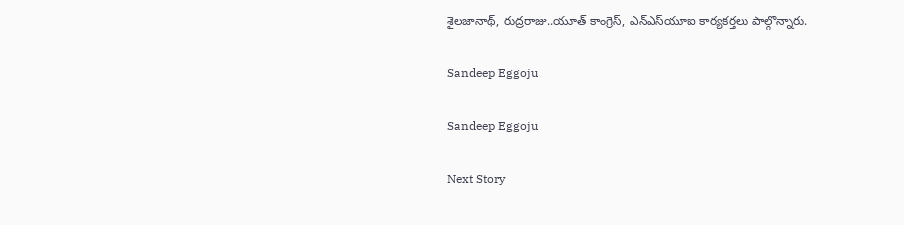శైలజానాథ్, రుద్రరాజు..యూత్ కాంగ్రెస్, ఎన్ఎస్‌యూఐ కార్యకర్తలు పాల్గొన్నారు.

Sandeep Eggoju

Sandeep Eggoju

Next Story